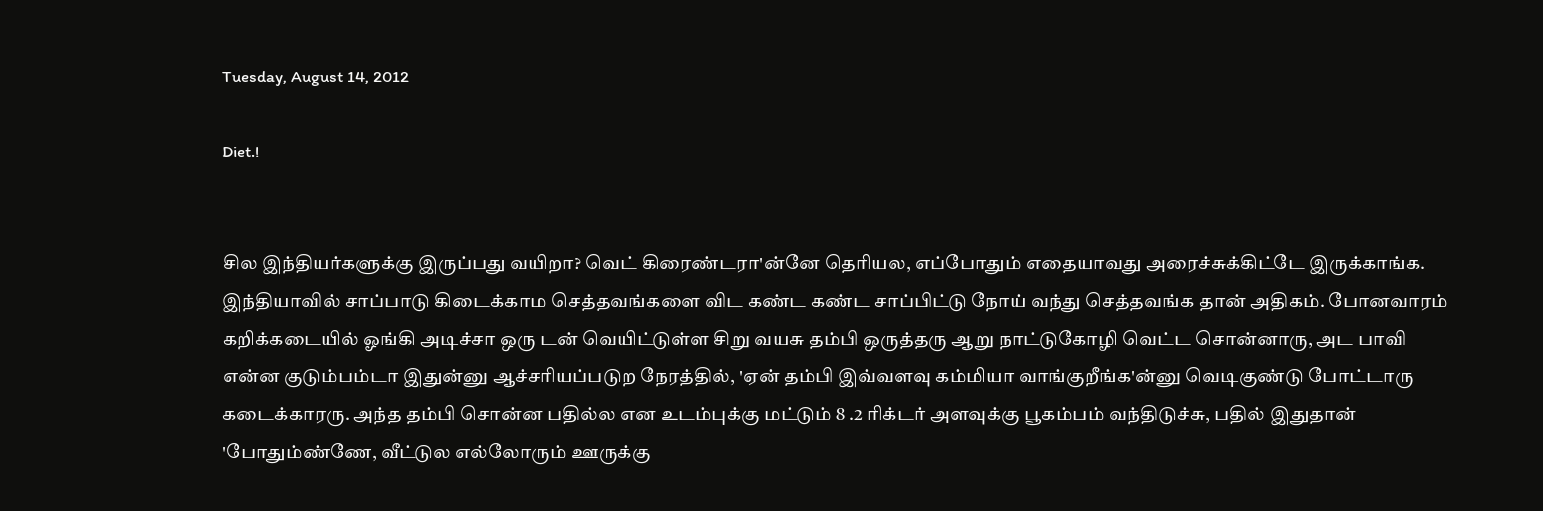Tuesday, August 14, 2012

Diet.!


சில இந்தியர்களுக்கு இருப்பது வயிறா? வெட் கிரைண்டரா'ன்னே தெரியல, எப்போதும் எதையாவது அரைச்சுக்கிட்டே இருக்காங்க. இந்தியாவில் சாப்பாடு கிடைக்காம செத்தவங்களை விட கண்ட கண்ட சாப்பிட்டு நோய் வந்து செத்தவங்க தான் அதிகம். போனவாரம் கறிக்கடையில் ஓங்கி அடிச்சா ஒரு டன் வெயிட்டுள்ள சிறு வயசு தம்பி ஒருத்தரு ஆறு நாட்டுகோழி வெட்ட சொன்னாரு, அட பாவி என்ன குடும்பம்டா இதுன்னு ஆச்சரியப்படுற நேரத்தில், 'ஏன் தம்பி இவ்வளவு கம்மியா வாங்குறீங்க'ன்னு வெடிகுண்டு போட்டாரு கடைக்காரரு. அந்த தம்பி சொன்ன பதில்ல என உடம்புக்கு மட்டும் 8 .2 ரிக்டர் அளவுக்கு பூகம்பம் வந்திடுச்சு, பதில் இதுதான் 'போதும்ண்ணே, வீட்டுல எல்லோரும் ஊருக்கு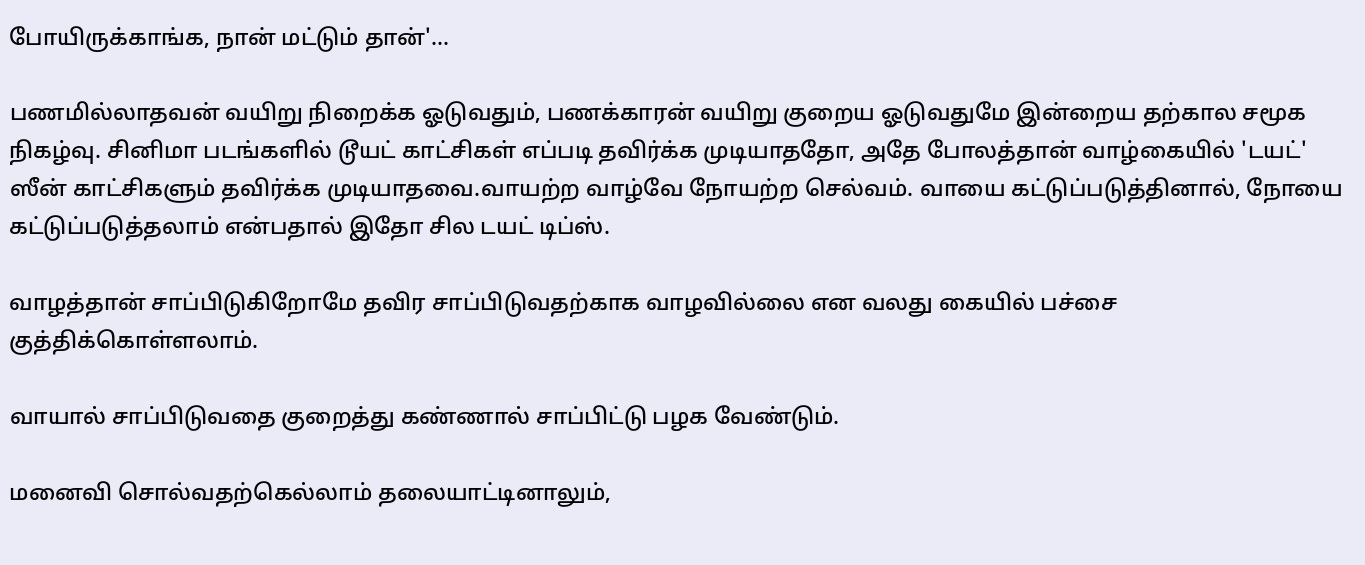போயிருக்காங்க, நான் மட்டும் தான்'...

பணமில்லாதவன் வயிறு நிறைக்க ஓடுவதும், பணக்காரன் வயிறு குறைய ஓடுவதுமே இன்றைய தற்கால சமூக நிகழ்வு. சினிமா படங்களில் டூயட் காட்சிகள் எப்படி தவிர்க்க முடியாததோ, அதே போலத்தான் வாழ்கையில் 'டயட்' ஸீன் காட்சிகளும் தவிர்க்க முடியாதவை.வாயற்ற வாழ்வே நோயற்ற செல்வம். வாயை கட்டுப்படுத்தினால், நோயை கட்டுப்படுத்தலாம் என்பதால் இதோ சில டயட் டிப்ஸ்.

வாழத்தான் சாப்பிடுகிறோமே தவிர சாப்பிடுவதற்காக வாழவில்லை என வலது கையில் பச்சை குத்திக்கொள்ளலாம்.

வாயால் சாப்பிடுவதை குறைத்து கண்ணால் சாப்பிட்டு பழக வேண்டும்.

மனைவி சொல்வதற்கெல்லாம் தலையாட்டினாலும்,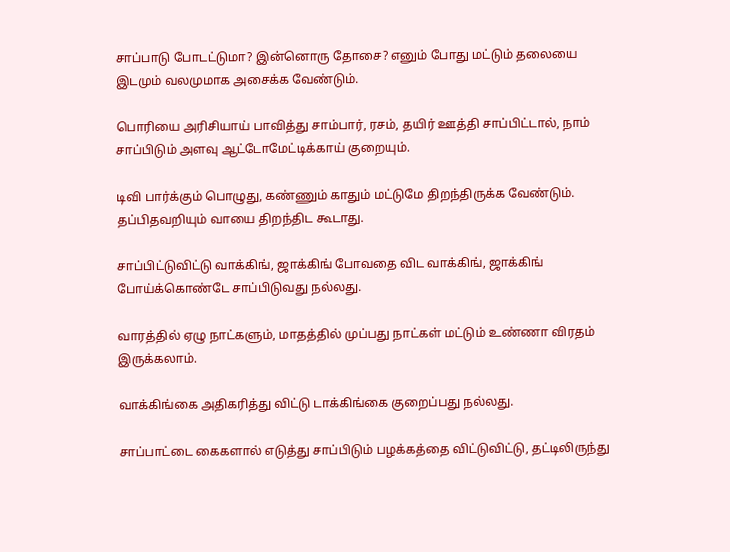சாப்பாடு போடட்டுமா? இன்னொரு தோசை? எனும் போது மட்டும் தலையை இடமும் வலமுமாக அசைக்க வேண்டும்.

பொரியை அரிசியாய் பாவித்து சாம்பார், ரசம், தயிர் ஊத்தி சாப்பிட்டால், நாம் சாப்பிடும் அளவு ஆட்டோமேட்டிக்காய் குறையும்.

டிவி பார்க்கும் பொழுது, கண்ணும் காதும் மட்டுமே திறந்திருக்க வேண்டும். தப்பிதவறியும் வாயை திறந்திட கூடாது.

சாப்பிட்டுவிட்டு வாக்கிங், ஜாக்கிங் போவதை விட வாக்கிங், ஜாக்கிங் போய்க்கொண்டே சாப்பிடுவது நல்லது.

வாரத்தில் ஏழு நாட்களும், மாதத்தில் முப்பது நாட்கள் மட்டும் உண்ணா விரதம் இருக்கலாம்.

வாக்கிங்கை அதிகரித்து விட்டு டாக்கிங்கை குறைப்பது நல்லது.

சாப்பாட்டை கைகளால் எடுத்து சாப்பிடும் பழக்கத்தை விட்டுவிட்டு, தட்டிலிருந்து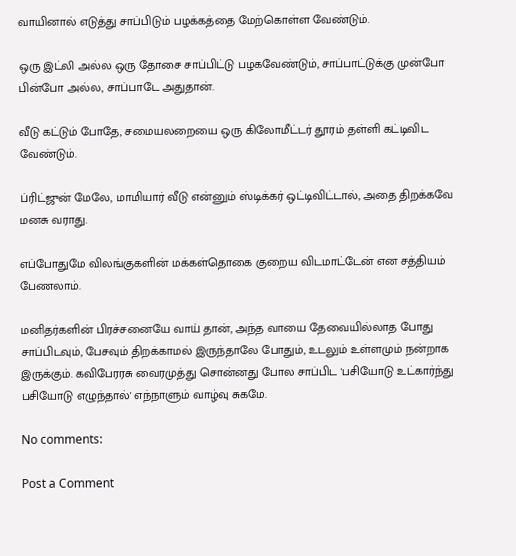வாயினால் எடுத்து சாப்பிடும் பழக்கத்தை மேற்கொள்ள வேண்டும்.

ஒரு இட்லி அல்ல ஒரு தோசை சாப்பிட்டு பழகவேண்டும், சாப்பாட்டுக்கு முன்போ பின்போ அல்ல, சாப்பாடே அதுதான்.

வீடு கட்டும் போதே, சமையலறையை ஒரு கிலோமீட்டர் தூரம் தள்ளி கட்டிவிட வேண்டும்.

ப்ரிட்ஜுன் மேலே, மாமியார் வீடு என்னும் ஸ்டிக்கர் ஒட்டிவிட்டால், அதை திறக்கவே மனசு வராது.

எப்போதுமே விலங்குகளின் மக்கள்தொகை குறைய விடமாட்டேன் என சத்தியம் பேணலாம்.

மனிதர்களின் பிரச்சனையே வாய் தான், அந்த வாயை தேவையில்லாத போது சாப்பிடவும், பேசவும் திறக்காமல் இருந்தாலே போதும், உடலும் உள்ளமும் நன்றாக இருக்கும். கவிபேரரசு வைரமுத்து சொன்னது போல சாப்பிட 'பசியோடு உட்கார்ந்து பசியோடு எழுந்தால்' எந்நாளும் வாழ்வு சுகமே.

No comments:

Post a Comment